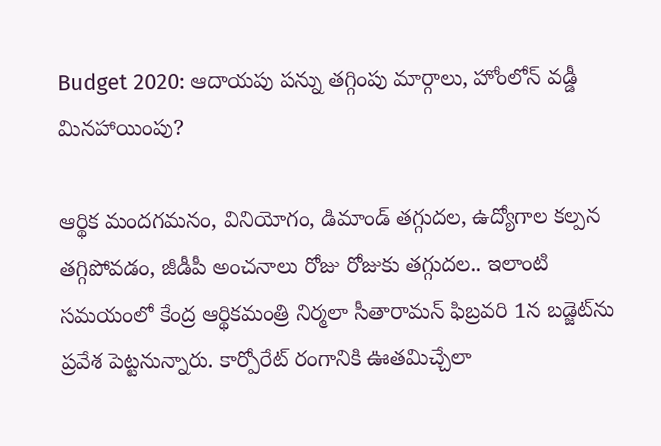Budget 2020: ఆదాయపు పన్ను తగ్గింపు మార్గాలు, హోంలోన్ వడ్డీ మినహాయింపు?

ఆర్థిక మందగమనం, వినియోగం, డిమాండ్ తగ్గుదల, ఉద్యోగాల కల్పన తగ్గిపోవడం, జీడీపీ అంచనాలు రోజు రోజుకు తగ్గుదల.. ఇలాంటి సమయంలో కేంద్ర ఆర్థికమంత్రి నిర్మలా సీతారామన్ ఫిబ్రవరి 1న బడ్జెట్‌ను ప్రవేశ పెట్టనున్నారు. కార్పోరేట్ రంగానికి ఊతమిచ్చేలా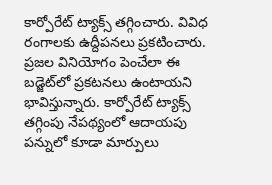కార్పోరేట్ ట్యాక్స్ తగ్గించారు. వివిధ రంగాలకు ఉద్దీపనలు ప్రకటించారు. ప్రజల వినియోగం పెంచేలా ఈ బడ్జెట్‌లో ప్రకటనలు ఉంటాయని భావిస్తున్నారు. కార్పోరేట్ ట్యాక్స్ తగ్గింపు నేపథ్యంలో ఆదాయపు పన్నులో కూడా మార్పులు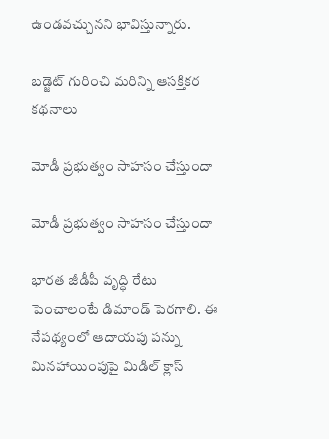ఉండవచ్చునని భావిస్తున్నారు.

బడ్జెట్ గురించి మరిన్ని ఆసక్తికర కథనాలు

మోడీ ప్రభుత్వం సాహసం చేస్తుందా

మోడీ ప్రభుత్వం సాహసం చేస్తుందా

భారత జీడీపీ వృద్ధి రేటు పెంచాలంటే డిమాండ్ పెరగాలి. ఈ నేపథ్యంలో ఆదాయపు పన్ను మినహాయింపుపై మిడిల్ క్లాస్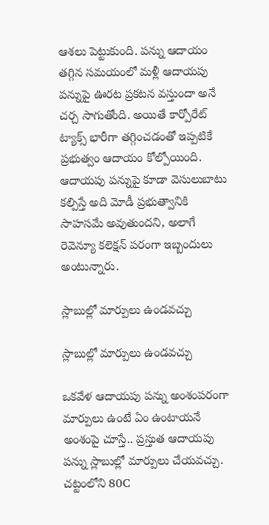ఆశలు పెట్టుకుంది. పన్ను ఆదాయం తగ్గిన సమయంలో మళ్లీ ఆదాయపు పన్నుపై ఊరట ప్రకటన వస్తుందా అనే చర్చ సాగుతోంది. అయితే కార్పోరేట్ ట్యాక్స్ భారీగా తగ్గించడంతో ఇప్పటికే ప్రభుత్వం ఆదాయం కోల్పోయింది. ఆదాయపు పన్నుపై కూడా వెసులుబాటు కల్పిస్తే అది మోడీ ప్రభుత్వానికి సాహసమే అవుతుందని, అలాగే రెవెన్యూ కలెక్షన్ పరంగా ఇబ్బందులు అంటున్నారు.

స్లాబుల్లో మార్పులు ఉండవచ్చు

స్లాబుల్లో మార్పులు ఉండవచ్చు

ఒకవేళ ఆదాయపు పన్ను అంశంపరంగా మార్పులు ఉంటే ఏం ఉంటాయనే అంశంపై చూస్తే.. ప్రస్తుత ఆదాయపు పన్ను స్లాబుల్లో మార్పులు చేయవచ్చు. చట్టంలోని 80C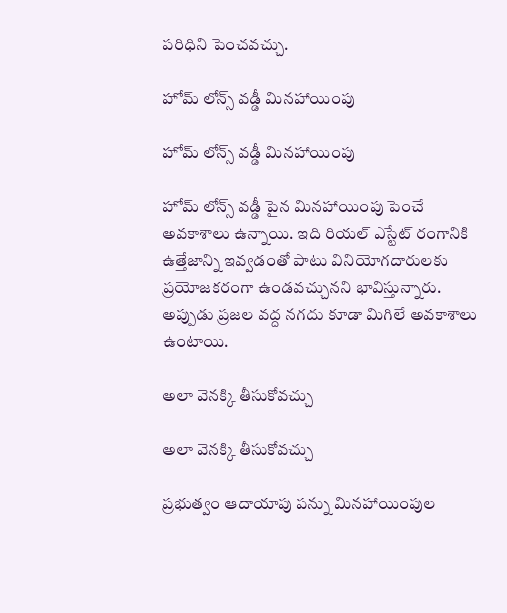పరిధిని పెంచవచ్చు.

హోమ్ లోన్స్ వడ్డీ మినహాయింపు

హోమ్ లోన్స్ వడ్డీ మినహాయింపు

హోమ్ లోన్స్ వడ్డీ పైన మినహాయింపు పెంచే అవకాశాలు ఉన్నాయి. ఇది రియల్ ఎస్టేట్ రంగానికి ఉత్తేజాన్ని ఇవ్వడంతో పాటు వినియోగదారులకు ప్రయోజకరంగా ఉండవచ్చునని భావిస్తున్నారు. అప్పుడు ప్రజల వద్ద నగదు కూడా మిగిలే అవకాశాలు ఉంటాయి.

అలా వెనక్కి తీసుకోవచ్చు

అలా వెనక్కి తీసుకోవచ్చు

ప్రభుత్వం ఆదాయాపు పన్ను మినహాయింపుల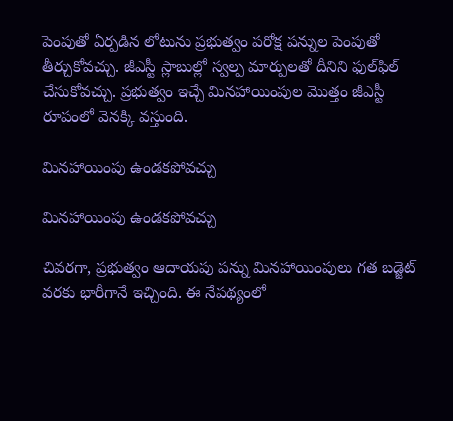పెంపుతో ఏర్పడిన లోటును ప్రభుత్వం పరోక్ష పన్నుల పెంపుతో తీర్చుకోవచ్చు. జీఎస్టీ స్లాబుల్లో స్వల్ప మార్పులతో దీనిని ఫుల్‌ఫిల్ చేసుకోవచ్చు. ప్రభుత్వం ఇచ్చే మినహాయింపుల మొత్తం జీఎస్టీ రూపంలో వెనక్కి వస్తుంది.

మినహాయింపు ఉండకపోవచ్చు

మినహాయింపు ఉండకపోవచ్చు

చివరగా, ప్రభుత్వం ఆదాయపు పన్ను మినహాయింపులు గత బడ్జెట్ వరకు భారీగానే ఇచ్చింది. ఈ నేపథ్యంలో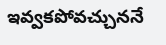ఇవ్వకపోవచ్చుననే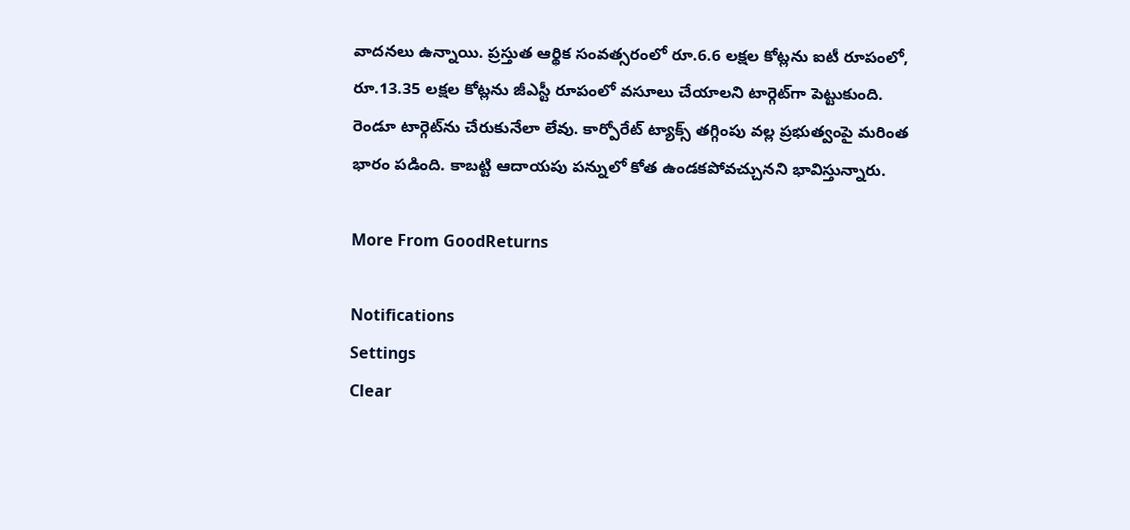వాదనలు ఉన్నాయి. ప్రస్తుత ఆర్థిక సంవత్సరంలో రూ.6.6 లక్షల కోట్లను ఐటీ రూపంలో, రూ.13.35 లక్షల కోట్లను జీఎస్టీ రూపంలో వసూలు చేయాలని టార్గెట్‌గా పెట్టుకుంది. రెండూ టార్గెట్‌ను చేరుకునేలా లేవు. కార్పోరేట్ ట్యాక్స్ తగ్గింపు వల్ల ప్రభుత్వంపై మరింత భారం పడింది. కాబట్టి ఆదాయపు పన్నులో కోత ఉండకపోవచ్చునని భావిస్తున్నారు.

More From GoodReturns

Notifications
Settings
Clear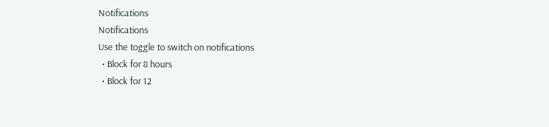Notifications
Notifications
Use the toggle to switch on notifications
  • Block for 8 hours
  • Block for 12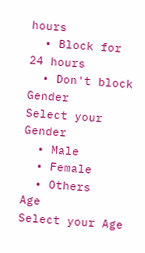hours
  • Block for 24 hours
  • Don't block
Gender
Select your Gender
  • Male
  • Female
  • Others
Age
Select your Age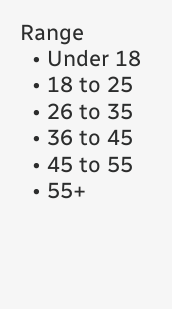Range
  • Under 18
  • 18 to 25
  • 26 to 35
  • 36 to 45
  • 45 to 55
  • 55+